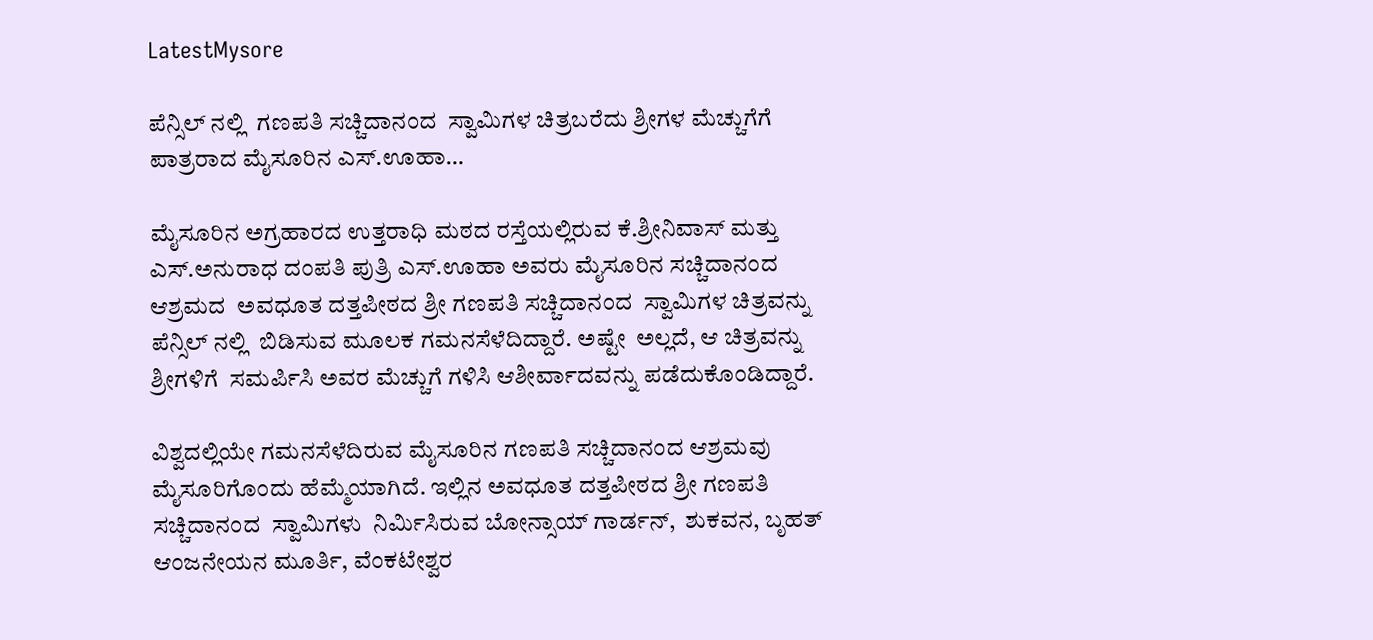LatestMysore

ಪೆನ್ಸಿಲ್ ನಲ್ಲಿ  ಗಣಪತಿ ಸಚ್ಚಿದಾನಂದ  ಸ್ವಾಮಿಗಳ ಚಿತ್ರಬರೆದು ಶ್ರೀಗಳ ಮೆಚ್ಚುಗೆಗೆ ಪಾತ್ರರಾದ ಮೈಸೂರಿನ ಎಸ್.ಊಹಾ…

ಮೈಸೂರಿನ ಅಗ್ರಹಾರದ ಉತ್ತರಾಧಿ ಮಠದ ರಸ್ತೆಯಲ್ಲಿರುವ ಕೆ.ಶ್ರೀನಿವಾಸ್ ಮತ್ತು ಎಸ್.ಅನುರಾಧ ದಂಪತಿ ಪುತ್ರಿ ಎಸ್.ಊಹಾ ಅವರು ಮೈಸೂರಿನ ಸಚ್ಚಿದಾನಂದ ಆಶ್ರಮದ  ಅವಧೂತ ದತ್ತಪೀಠದ ಶ್ರೀ ಗಣಪತಿ ಸಚ್ಚಿದಾನಂದ  ಸ್ವಾಮಿಗಳ ಚಿತ್ರವನ್ನು ಪೆನ್ಸಿಲ್ ನಲ್ಲಿ  ಬಿಡಿಸುವ ಮೂಲಕ ಗಮನಸೆಳೆದಿದ್ದಾರೆ. ಅಷ್ಟೇ  ಅಲ್ಲದೆ, ಆ ಚಿತ್ರವನ್ನು ಶ್ರೀಗಳಿಗೆ  ಸಮರ್ಪಿಸಿ ಅವರ ಮೆಚ್ಚುಗೆ ಗಳಿಸಿ ಆಶೀರ್ವಾದವನ್ನು ಪಡೆದುಕೊಂಡಿದ್ದಾರೆ.

ವಿಶ್ವದಲ್ಲಿಯೇ ಗಮನಸೆಳೆದಿರುವ ಮೈಸೂರಿನ ಗಣಪತಿ ಸಚ್ಚಿದಾನಂದ ಆಶ್ರಮವು ಮೈಸೂರಿಗೊಂದು ಹೆಮ್ಮೆಯಾಗಿದೆ. ಇಲ್ಲಿನ ಅವಧೂತ ದತ್ತಪೀಠದ ಶ್ರೀ ಗಣಪತಿ ಸಚ್ಚಿದಾನಂದ  ಸ್ವಾಮಿಗಳು  ನಿರ್ಮಿಸಿರುವ ಬೋನ್ಸಾಯ್ ಗಾರ್ಡನ್,  ಶುಕವನ, ಬೃಹತ್ ಆಂಜನೇಯನ ಮೂರ್ತಿ, ವೆಂಕಟೇಶ್ವರ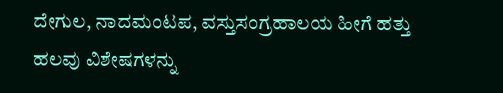ದೇಗುಲ, ನಾದಮಂಟಪ, ವಸ್ತುಸಂಗ್ರಹಾಲಯ ಹೀಗೆ ಹತ್ತು ಹಲವು ವಿಶೇಷಗಳನ್ನು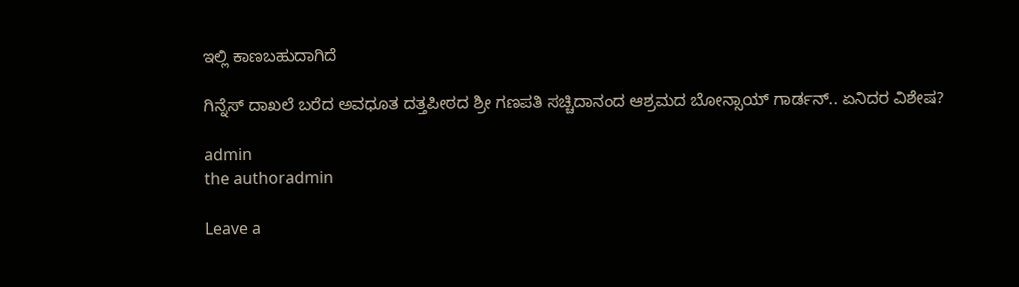ಇಲ್ಲಿ ಕಾಣಬಹುದಾಗಿದೆ

ಗಿನ್ನೆಸ್ ದಾಖಲೆ ಬರೆದ ಅವಧೂತ ದತ್ತಪೀಠದ ಶ್ರೀ ಗಣಪತಿ ಸಚ್ಚಿದಾನಂದ ಆಶ್ರಮದ ಬೋನ್ಸಾಯ್ ಗಾರ್ಡನ್.. ಏನಿದರ ವಿಶೇಷ?

admin
the authoradmin

Leave a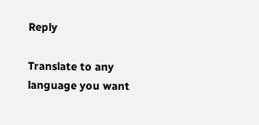Reply

Translate to any language you want